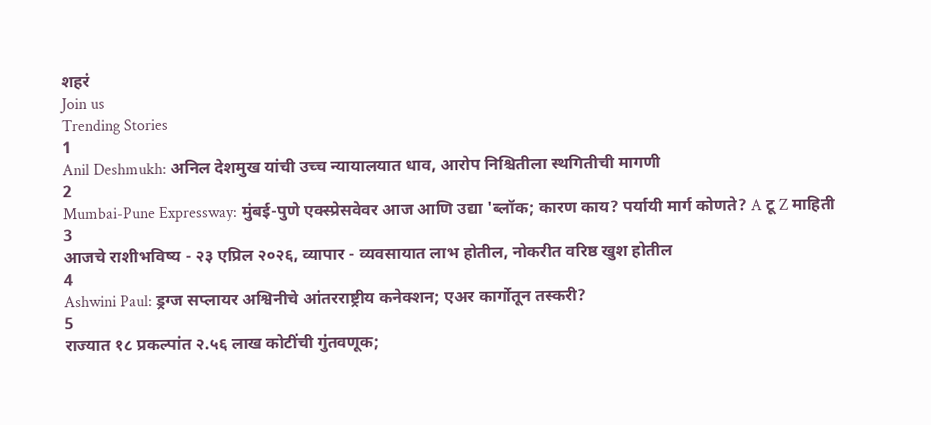शहरं
Join us
Trending Stories
1
Anil Deshmukh: अनिल देशमुख यांची उच्च न्यायालयात धाव, आरोप निश्चितीला स्थगितीची मागणी
2
Mumbai-Pune Expressway: मुंबई-पुणे एक्स्प्रेसवेवर आज आणि उद्या 'ब्लॉक; कारण काय? पर्यायी मार्ग कोणते? A टू Z माहिती
3
आजचे राशीभविष्य - २३ एप्रिल २०२६, व्यापार - व्यवसायात लाभ होतील, नोकरीत वरिष्ठ खुश होतील
4
Ashwini Paul: ड्रग्ज सप्लायर अश्विनीचे आंतरराष्ट्रीय कनेक्शन; एअर कार्गोतून तस्करी?
5
राज्यात १८ प्रकल्पांत २.५६ लाख कोटींची गुंतवणूक;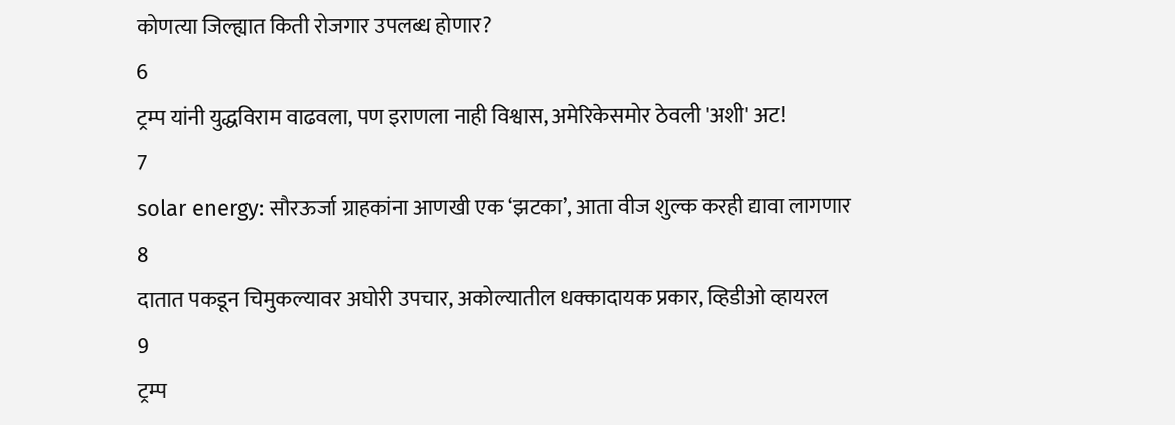कोणत्या जिल्ह्यात किती रोजगार उपलब्ध होणार?
6
ट्रम्प यांनी युद्धविराम वाढवला, पण इराणला नाही विश्वास, अमेरिकेसमोर ठेवली 'अशी' अट!
7
solar energy: सौरऊर्जा ग्राहकांना आणखी एक ‘झटका’, आता वीज शुल्क करही द्यावा लागणार
8
दातात पकडून चिमुकल्यावर अघोरी उपचार, अकोल्यातील धक्कादायक प्रकार, व्हिडीओ व्हायरल
9
ट्रम्प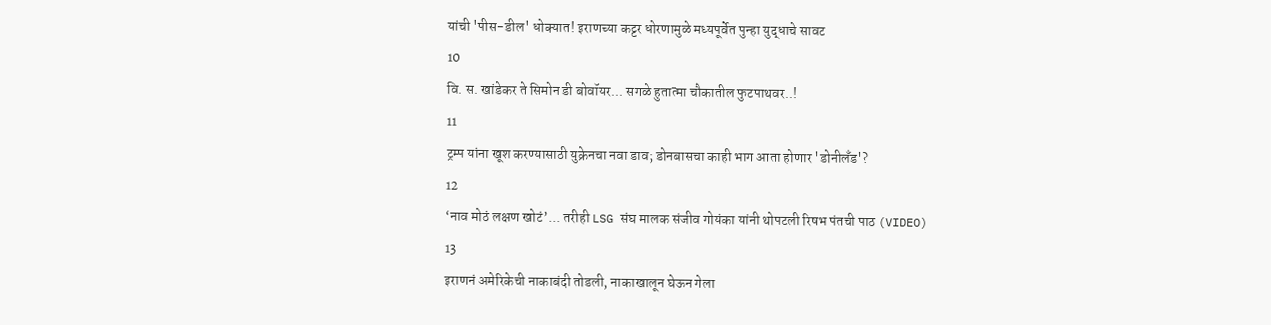यांची 'पीस-डील' धोक्यात! इराणच्या कट्टर धोरणामुळे मध्यपूर्वेत पुन्हा युद्धाचे सावट
10
वि. स. खांडेकर ते सिमोन डी बोवॉयर... सगळे हुतात्मा चौकातील फुटपाथवर..!
11
ट्रम्प यांना खूश करण्यासाठी युक्रेनचा नवा डाव; डोनबासचा काही भाग आता होणार 'डोनीलँड'?
12
‘नाव मोठं लक्षण खोटं’... तरीही LSG संघ मालक संजीव गोयंका यांनी थोपटली रिषभ पंतची पाठ (VIDEO)
13
इराणनं अमेरिकेची नाकाबंदी तोडली, नाकाखालून घेऊन गेला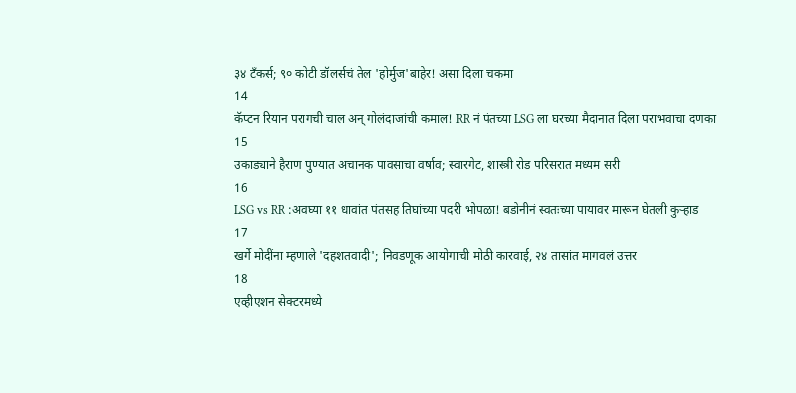३४ टँकर्स; ९० कोटी डॉलर्सचं तेल 'होर्मुज'बाहेर! असा दिला चकमा
14
कॅप्टन रियान परागची चाल अन् गोलंदाजांची कमाल! RR नं पंतच्या LSG ला घरच्या मैदानात दिला पराभवाचा दणका
15
उकाड्याने हैराण पुण्यात अचानक पावसाचा वर्षाव; स्वारगेट, शास्त्री रोड परिसरात मध्यम सरी
16
LSG vs RR :अवघ्या ११ धावांत पंतसह तिघांच्या पदरी भोपळा! बडोनीनं स्वतःच्या पायावर मारून घेतली कुऱ्हाड
17
खर्गे मोदींना म्हणाले 'दहशतवादी'; निवडणूक आयोगाची मोठी कारवाई, २४ तासांत मागवलं उत्तर
18
एव्हीएशन सेक्टरमध्ये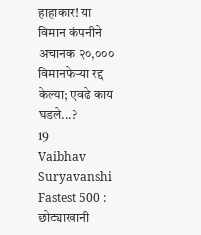हाहाकार! या विमान कंपनीने अचानक २०,००० विमानफेऱ्या रद्द केल्या; एवढे काय घडले...?
19
Vaibhav Suryavanshi Fastest 500 : छोट्याखानी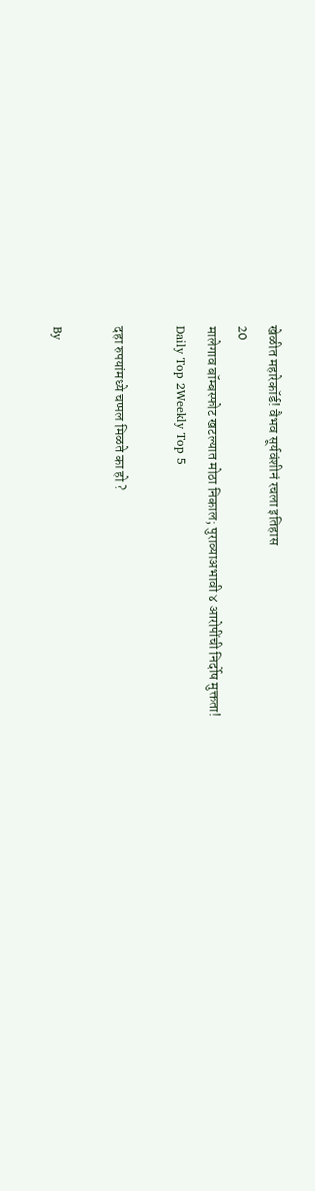खेळीत महारेकॉर्ड! वैभव सूर्यवंशीनं रचला इतिहास
20
मालेगाव बॉम्बस्फोट खटल्यात मोठा निकाल; पुराव्याअभावी ४ आरोपींची निर्दोष मुक्तता!
Daily Top 2Weekly Top 5

दहा रुपयांमध्ये चप्पल मिळते का हो ?

By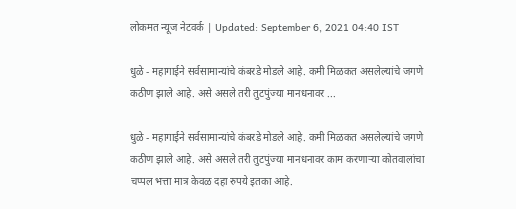लोकमत न्यूज नेटवर्क | Updated: September 6, 2021 04:40 IST

धुळे - महागाईने सर्वसामान्यांचे कंबरडे मोडले आहे. कमी मिळकत असलेल्यांचे जगणे कठीण झाले आहे. असे असले तरी तुटपुंज्या मानधनावर ...

धुळे - महागाईने सर्वसामान्यांचे कंबरडे मोडले आहे. कमी मिळकत असलेल्यांचे जगणे कठीण झाले आहे. असे असले तरी तुटपुंज्या मानधनावर काम करणाऱ्या कोतवालांचा चप्पल भत्ता मात्र केवळ दहा रुपये इतका आहे.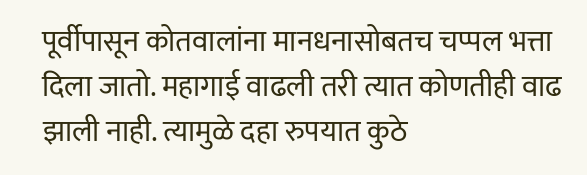पूर्वीपासून कोतवालांना मानधनासोबतच चप्पल भत्ता दिला जातो. महागाई वाढली तरी त्यात कोणतीही वाढ झाली नाही. त्यामुळे दहा रुपयात कुठे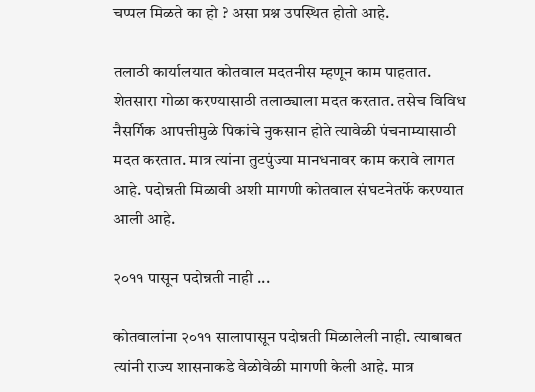चप्पल मिळते का हो ? असा प्रश्न उपस्थित होतो आहे.

तलाठी कार्यालयात कोतवाल मदतनीस म्हणून काम पाहतात. शेतसारा गोळा करण्यासाठी तलाठ्याला मदत करतात. तसेच विविध नैसर्गिक आपत्तीमुळे पिकांचे नुकसान होते त्यावेळी पंचनाम्यासाठी मदत करतात. मात्र त्यांना तुटपुंज्या मानधनावर काम करावे लागत आहे. पदोन्नती मिळावी अशी मागणी कोतवाल संघटनेतर्फे करण्यात आली आहे.

२०११ पासून पदोन्नती नाही ...

कोतवालांना २०११ सालापासून पदोन्नती मिळालेली नाही. त्याबाबत त्यांनी राज्य शासनाकडे वेळोवेळी मागणी केली आहे. मात्र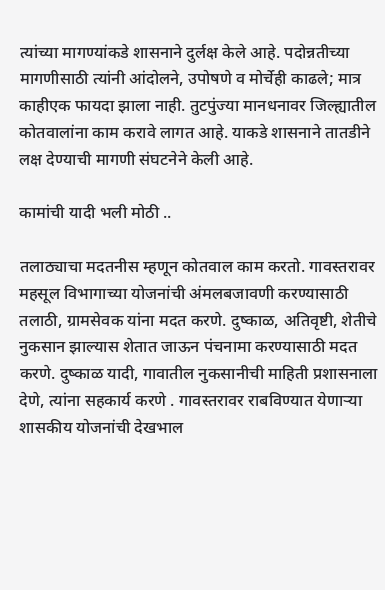त्यांच्या मागण्यांकडे शासनाने दुर्लक्ष केले आहे. पदोन्नतीच्या मागणीसाठी त्यांनी आंदोलने, उपोषणे व मोर्चेही काढले; मात्र काहीएक फायदा झाला नाही. तुटपुंज्या मानधनावर जिल्ह्यातील कोतवालांना काम करावे लागत आहे. याकडे शासनाने तातडीने लक्ष देण्याची मागणी संघटनेने केली आहे.

कामांची यादी भली मोठी ..

तलाठ्याचा मदतनीस म्हणून कोतवाल काम करतो. गावस्तरावर महसूल विभागाच्या योजनांची अंमलबजावणी करण्यासाठी तलाठी, ग्रामसेवक यांना मदत करणे. दुष्काळ, अतिवृष्टी, शेतीचे नुकसान झाल्यास शेतात जाऊन पंचनामा करण्यासाठी मदत करणे. दुष्काळ यादी, गावातील नुकसानीची माहिती प्रशासनाला देणे, त्यांना सहकार्य करणे . गावस्तरावर राबविण्यात येणाऱ्या शासकीय योजनांची देखभाल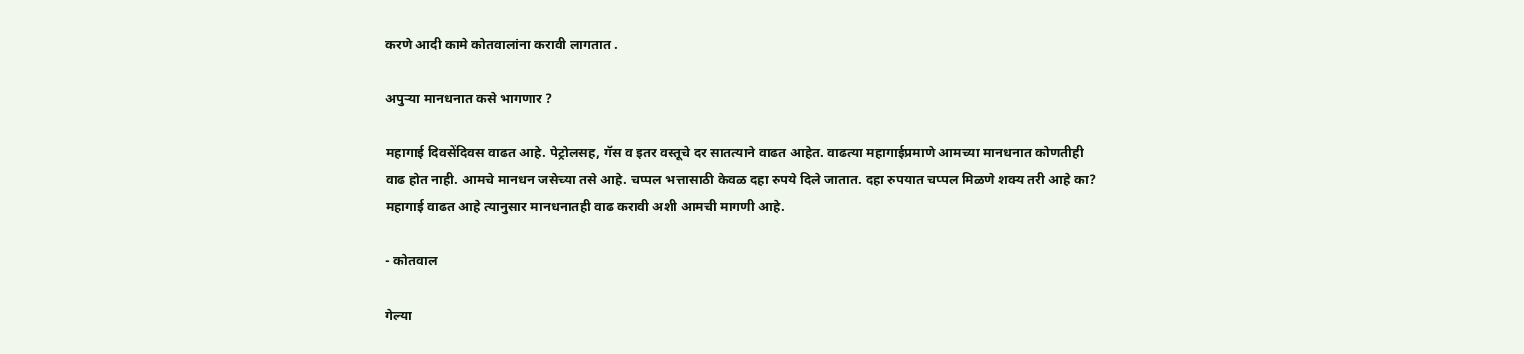करणे आदी कामे कोतवालांना करावी लागतात .

अपुऱ्या मानधनात कसे भागणार ?

महागाई दिवसेंदिवस वाढत आहे. पेट्रोलसह, गॅस व इतर वस्तूचे दर सातत्याने वाढत आहेत. वाढत्या महागाईप्रमाणे आमच्या मानधनात कोणतीही वाढ होत नाही. आमचे मानधन जसेच्या तसे आहे. चप्पल भत्तासाठी केवळ दहा रुपये दिले जातात. दहा रुपयात चप्पल मिळणे शक्य तरी आहे का? महागाई वाढत आहे त्यानुसार मानधनातही वाढ करावी अशी आमची मागणी आहे.

- कोतवाल

गेल्या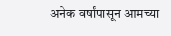अनेक वर्षांपासून आमच्या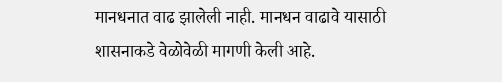मानधनात वाढ झालेली नाही. मानधन वाढावे यासाठी शासनाकडे वेळोवेळी मागणी केली आहे.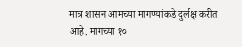मात्र शासन आमच्या मागण्यांकडे दुर्लक्ष करीत आहे. मागच्या १०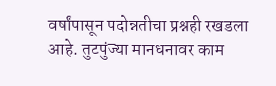वर्षांपासून पदोन्नतीचा प्रश्नही रखडला आहे. तुटपुंज्या मानधनावर काम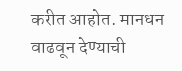करीत आहोत. मानधन वाढवून देण्याची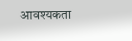आवश्यकता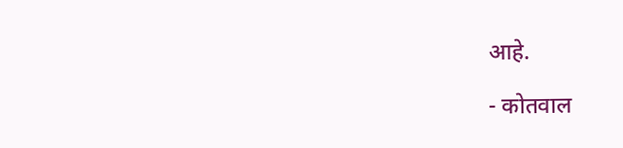आहे.

- कोतवाल